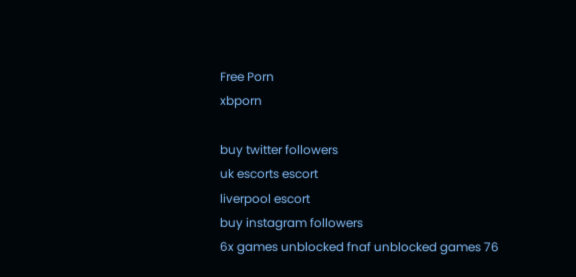Free Porn
xbporn

buy twitter followers
uk escorts escort
liverpool escort
buy instagram followers
6x games unblocked fnaf unblocked games 76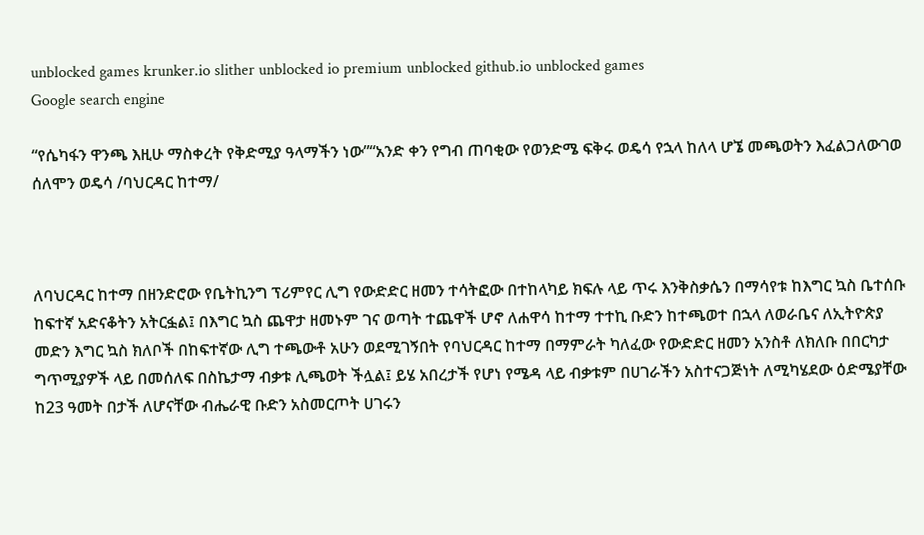unblocked games krunker.io slither unblocked io premium unblocked github.io unblocked games
Google search engine

“የሴካፋን ዋንጫ እዚሁ ማስቀረት የቅድሚያ ዓላማችን ነው”“አንድ ቀን የግብ ጠባቂው የወንድሜ ፍቅሩ ወዴሳ የኋላ ከለላ ሆኜ መጫወትን እፈልጋለውገወ ሰለሞን ወዴሳ /ባህርዳር ከተማ/



ለባህርዳር ከተማ በዘንድሮው የቤትኪንግ ፕሪምየር ሊግ የውድድር ዘመን ተሳትፎው በተከላካይ ክፍሉ ላይ ጥሩ እንቅስቃሴን በማሳየቱ ከእግር ኳስ ቤተሰቡ ከፍተኛ አድናቆትን አትርፏል፤ በእግር ኳስ ጨዋታ ዘመኑም ገና ወጣት ተጨዋች ሆኖ ለሐዋሳ ከተማ ተተኪ ቡድን ከተጫወተ በኋላ ለወራቤና ለኢትዮጵያ መድን እግር ኳስ ክለቦች በከፍተኛው ሊግ ተጫውቶ አሁን ወደሚገኝበት የባህርዳር ከተማ በማምራት ካለፈው የውድድር ዘመን አንስቶ ለክለቡ በበርካታ ግጥሚያዎች ላይ በመሰለፍ በስኬታማ ብቃቱ ሊጫወት ችሏል፤ ይሄ አበረታች የሆነ የሜዳ ላይ ብቃቱም በሀገራችን አስተናጋጅነት ለሚካሄደው ዕድሜያቸው ከ23 ዓመት በታች ለሆናቸው ብሔራዊ ቡድን አስመርጦት ሀገሩን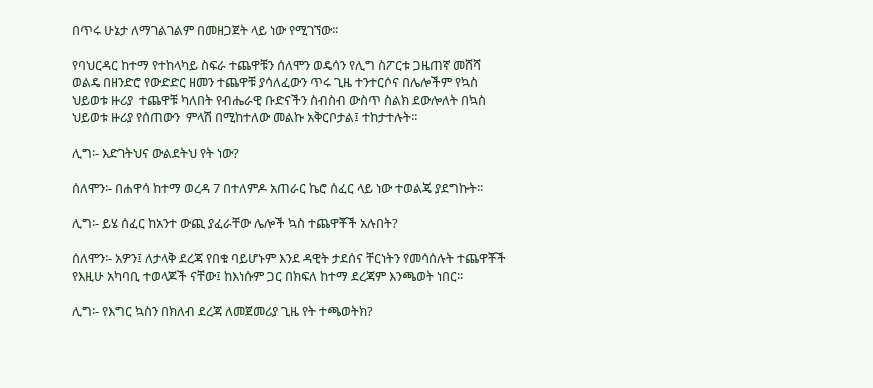በጥሩ ሁኔታ ለማገልገልም በመዘጋጀት ላይ ነው የሚገኘው፡፡

የባህርዳር ከተማ የተከላካይ ስፍራ ተጨዋቹን ሰለሞን ወዴሳን የሊግ ስፖርቱ ጋዜጠኛ መሸሻ ወልዴ በዘንድሮ የውድድር ዘመን ተጨዋቹ ያሳለፈውን ጥሩ ጊዜ ተንተርሶና በሌሎችም የኳስ ህይወቱ ዙሪያ  ተጨዋቹ ካለበት የብሔራዊ ቡድናችን ስብስብ ውስጥ ስልክ ደውሎለት በኳስ ህይወቱ ዙሪያ የሰጠውን  ምላሽ በሚከተለው መልኩ አቅርቦታል፤ ተከታተሉት፡፡

ሊግ፡- እድገትህና ውልደትህ የት ነው?

ሰለሞን፡- በሐዋሳ ከተማ ወረዳ 7 በተለምዶ አጠራር ኬሮ ሰፈር ላይ ነው ተወልጄ ያደግኩት፡፡

ሊግ፡- ይሄ ሰፈር ከአንተ ውጪ ያፈራቸው ሌሎች ኳስ ተጨዋቾች አሉበት?

ሰለሞን፡- አዎን፤ ለታላቅ ደረጃ የበቁ ባይሆኑም እንደ ዳዊት ታደሰና ቸርነትን የመሳሰሉት ተጨዋቾች የእዚሁ አካባቢ ተወላጆች ናቸው፤ ከእነሱም ጋር በክፍለ ከተማ ደረጃም እንጫወት ነበር፡፡

ሊግ፡- የእግር ኳስን በክለብ ደረጃ ለመጀመሪያ ጊዜ የት ተጫወትክ?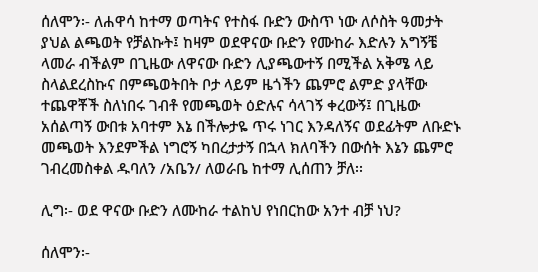ሰለሞን፡- ለሐዋሳ ከተማ ወጣትና የተስፋ ቡድን ውስጥ ነው ለሶስት ዓመታት ያህል ልጫወት የቻልኩት፤ ከዛም ወደዋናው ቡድን የሙከራ እድሉን አግኝቼ ላመራ ብችልም በጊዜው ለዋናው ቡድን ሊያጫውተኝ በሚችል አቅሜ ላይ ስላልደረስኩና በምጫወትበት ቦታ ላይም ዜጎችን ጨምሮ ልምድ ያላቸው ተጨዋቾች ስለነበሩ ገብቶ የመጫወት ዕድሉና ሳላገኝ ቀረውኝ፤ በጊዜው አሰልጣኝ ውበቱ አባተም እኔ በችሎታዬ ጥሩ ነገር እንዳለኝና ወደፊትም ለቡድኑ መጫወት እንደምችል ነግሮኝ ካበረታታኝ በኋላ ክለባችን በውሰት እኔን ጨምሮ ገብረመስቀል ዱባለን /አቤን/ ለወራቤ ከተማ ሊሰጠን ቻለ፡፡

ሊግ፡- ወደ ዋናው ቡድን ለሙከራ ተልከህ የነበርከው አንተ ብቻ ነህ?

ሰለሞን፡-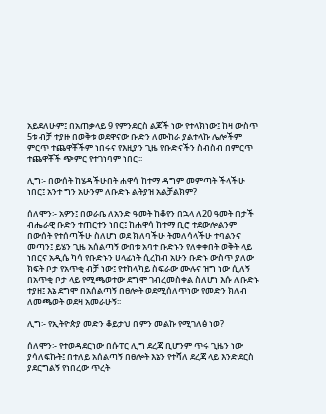አይደለሁም፤ በአጠቃላይ 9 የምንደርስ ልጆች ነው የተላክነው፤ ከዛ ውስጥ 5ቱ ብቻ ተያዙ በወቅቱ ወደዋናው ቡድን ለሙከራ ያልተላኩ ሌሎችም ምርጥ ተጨዋቾችም ነበሩና የእዚያን ጊዜ የቡድናችን ስብስብ በምርጥ ተጨዋቾች ጭምር የተገነባም ነበር፡፡

ሊግ፡- በውሰት ከሄዳችሁበት ሐዋሳ ከተማ ዳግም መምጣት ችላችሁ ነበር፤ አንተ ግን አሁንም ለቡድኑ ልትያዝ አልቻልክም?

ሰለሞን፡- አዎን፤ በወራቤ ለአንድ ዓመት ከቆየን በኋላ ለ20 ዓመት በታች ብሔራዊ ቡድን ተጠርተን ነበር፤ ከሐዋሳ ከተማ ቢሮ ተደውሎልንም በውሰት የተሰጣችሁ ስለሆነ ወደ ክለባችሁ ትመለሳላችሁ ተባልንና መጣን፤ ይሄን ጊዜ አሰልጣኝ ውበቱ አባተ ቡድኑን የለቀቀበት ወቅት ላይ ነበርና አዲሴ ካሳ የቡድኑን ሀላፊነት ሲረከብ አሁን ቡድኑ ውስጥ ያለው ክፍት ቦታ የአጥቂ ብቻ ነው፤ የተከላካይ ስፍራው ሙሉና ዝግ ነው ሲለኝ በአጥቂ ቦታ ላይ የሚጫወተው ደግሞ ገብረመስቀል ስለሆነ እሱ ለቡድኑ ተያዘ፤ እኔ ደግሞ በአሰልጣኝ በፀሎት ወደሚሰለጥነው የመድን ክለብ ለመጫወት ወደዛ አመራሁኝ፡፡

ሊግ፡- የኢትዮጵያ መድን ቆይታህ በምን መልኩ የሚገለፅ ነወ?

ሰለሞን፡- የተወዳደርነው በሱፐር ሊግ ደረጃ ቢሆንም ጥሩ ጊዜን ነው ያሳለፍኩት፤ በተለይ አሰልጣኝ በፀሎት እኔን የተሻለ ደረጃ ላይ እንድደርስ ያደርግልኝ የነበረው ጥረት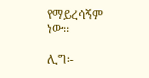የማይረሳኝም ነው፡፡

ሊግ፡-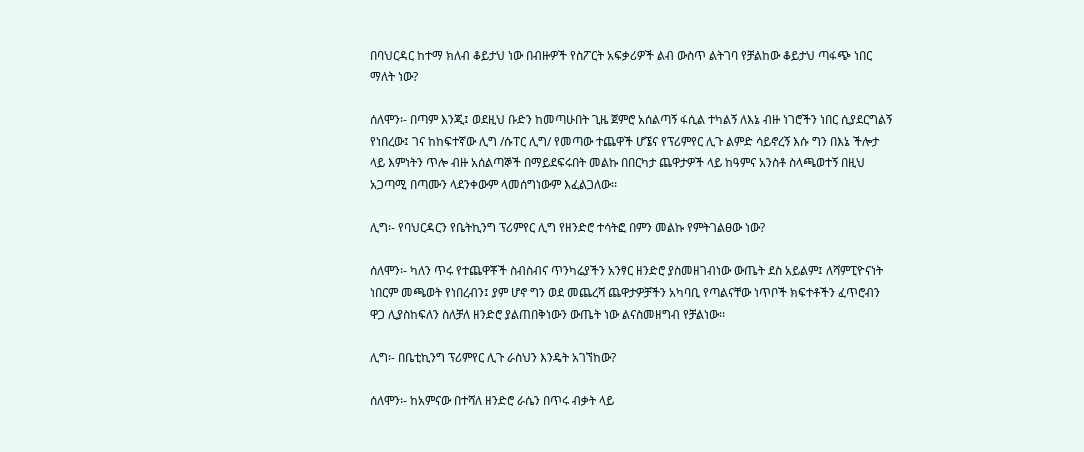በባህርዳር ከተማ ክለብ ቆይታህ ነው በብዙዎች የስፖርት አፍቃሪዎች ልብ ውስጥ ልትገባ የቻልከው ቆይታህ ጣፋጭ ነበር ማለት ነው?

ሰለሞን፡- በጣም እንጂ፤ ወደዚህ ቡድን ከመጣሁበት ጊዜ ጀምሮ አሰልጣኝ ፋሲል ተካልኝ ለእኔ ብዙ ነገሮችን ነበር ሲያደርግልኝ የነበረው፤ ገና ከከፍተኛው ሊግ /ሱፐር ሊግ/ የመጣው ተጨዋች ሆኜና የፕሪምየር ሊጉ ልምድ ሳይኖረኝ እሱ ግን በእኔ ችሎታ ላይ እምነትን ጥሎ ብዙ አሰልጣኞች በማይደፍሩበት መልኩ በበርካታ ጨዋታዎች ላይ ከዓምና አንስቶ ስላጫወተኝ በዚህ አጋጣሚ በጣሙን ላደንቀውም ላመሰግነውም እፈልጋለው፡፡

ሊግ፡- የባህርዳርን የቤትኪንግ ፕሪምየር ሊግ የዘንድሮ ተሳትፎ በምን መልኩ የምትገልፀው ነው?

ሰለሞን፡- ካለን ጥሩ የተጨዋቾች ስብስብና ጥንካሬያችን አንፃር ዘንድሮ ያስመዘገብነው ውጤት ደስ አይልም፤ ለሻምፒዮናነት ነበርም መጫወት የነበረብን፤ ያም ሆኖ ግን ወደ መጨረሻ ጨዋታዎቻችን አካባቢ የጣልናቸው ነጥቦች ክፍተቶችን ፈጥሮብን ዋጋ ሊያስከፍለን ስለቻለ ዘንድሮ ያልጠበቅነውን ውጤት ነው ልናስመዘግብ የቻልነው፡፡

ሊግ፡- በቤቲኪንግ ፕሪምየር ሊጉ ራስህን እንዴት አገኘከው?

ሰለሞን፡- ከአምናው በተሻለ ዘንድሮ ራሴን በጥሩ ብቃት ላይ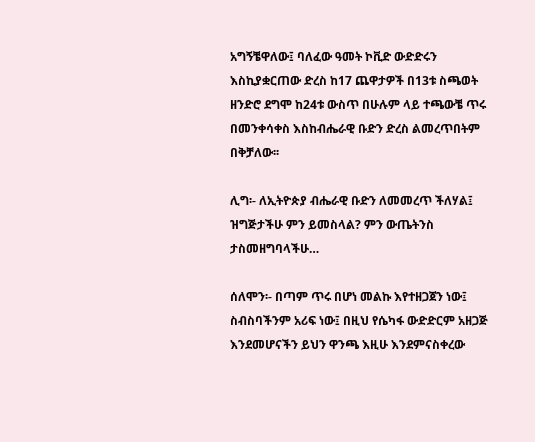አግኝቼዋለው፤ ባለፈው ዓመት ኮቪድ ውድድሩን እስኪያቋርጠው ድረስ ከ17 ጨዋታዎች በ13ቱ ስጫወት ዘንድሮ ደግሞ ከ24ቱ ውስጥ በሁሉም ላይ ተጫውቼ ጥሩ በመንቀሳቀስ እስከብሔራዊ ቡድን ድረስ ልመረጥበትም በቅቻለው፡፡

ሊግ፡- ለኢትዮጵያ ብሔራዊ ቡድን ለመመረጥ ችለሃል፤ ዝግጅታችሁ ምን ይመስላል? ምን ውጤትንስ ታስመዘግባላችሁ…

ሰለሞን፡- በጣም ጥሩ በሆነ መልኩ እየተዘጋጀን ነው፤ ስብስባችንም አሪፍ ነው፤ በዚህ የሴካፋ ውድድርም አዘጋጅ እንደመሆናችን ይህን ዋንጫ እዚሁ እንደምናስቀረው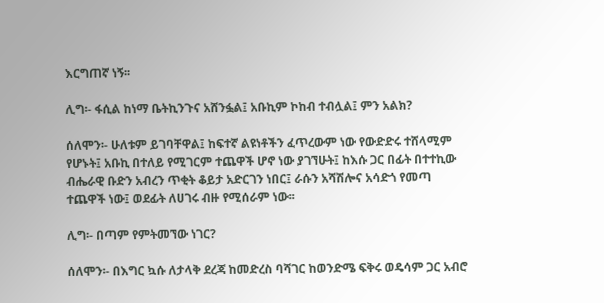እርግጠኛ ነኝ፡፡

ሊግ፡- ፋሲል ከነማ ቤትኪንጉና አሸንፏል፤ አቡኪም ኮከብ ተብሏል፤ ምን አልክ?

ሰለሞን፡- ሁለቱም ይገባቸዋል፤ ከፍተኛ ልዩነቶችን ፈጥረውም ነው የውድድሩ ተሸላሚም የሆኑት፤ አቡኪ በተለይ የሚገርም ተጨዋች ሆኖ ነው ያገኘሁት፤ ከእሱ ጋር በፊት በተተኪው ብሔራዊ ቡድን አብረን ጥቂት ቆይታ አድርገን ነበር፤ ራሱን አሻሽሎና አሳድጎ የመጣ ተጨዋች ነው፤ ወደፊት ለሀገሩ ብዙ የሚሰራም ነው፡፡

ሊግ፡- በጣም የምትመኘው ነገር?

ሰለሞን፡- በእግር ኳሱ ለታላቅ ደረጃ ከመድረስ ባሻገር ከወንድሜ ፍቅሩ ወዴሳም ጋር አብሮ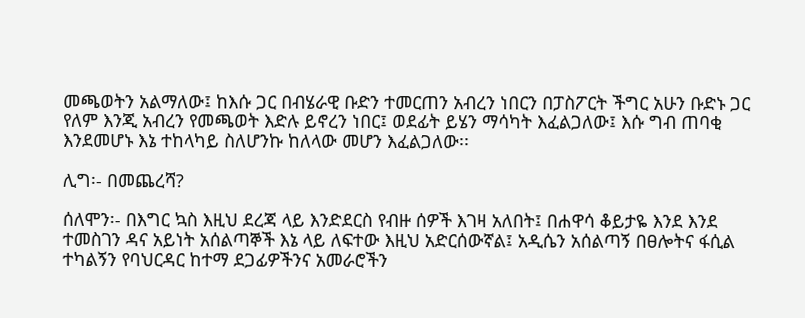መጫወትን አልማለው፤ ከእሱ ጋር በብሄራዊ ቡድን ተመርጠን አብረን ነበርን በፓስፖርት ችግር አሁን ቡድኑ ጋር የለም እንጂ አብረን የመጫወት እድሉ ይኖረን ነበር፤ ወደፊት ይሄን ማሳካት እፈልጋለው፤ እሱ ግብ ጠባቂ እንደመሆኑ እኔ ተከላካይ ስለሆንኩ ከለላው መሆን እፈልጋለው፡፡

ሊግ፡- በመጨረሻ?

ሰለሞን፡- በእግር ኳስ እዚህ ደረጃ ላይ እንድደርስ የብዙ ሰዎች እገዛ አለበት፤ በሐዋሳ ቆይታዬ እንደ እንደ ተመስገን ዳና አይነት አሰልጣኞች እኔ ላይ ለፍተው እዚህ አድርሰውኛል፤ አዲሴን አሰልጣኝ በፀሎትና ፋሲል ተካልኝን የባህርዳር ከተማ ደጋፊዎችንና አመራሮችን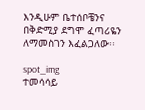እንዲሁም ቤተሰቦቼንና በቅድሚያ ደግሞ ፈጣሪዬን ለማመስገን እፈልጋለው፡፡

spot_img
ተመሳሳይ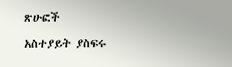ጽሁፎች

አስተያይት ያስፍሩ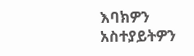እባክዎን አስተያይትዎን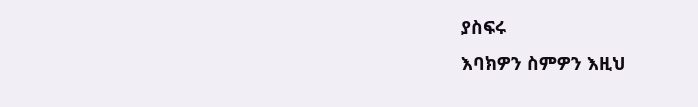ያስፍሩ
እባክዎን ስምዎን እዚህ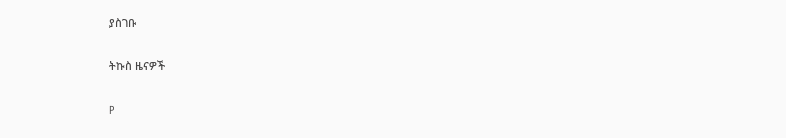ያስገቡ

ትኩስ ዜናዎች

P